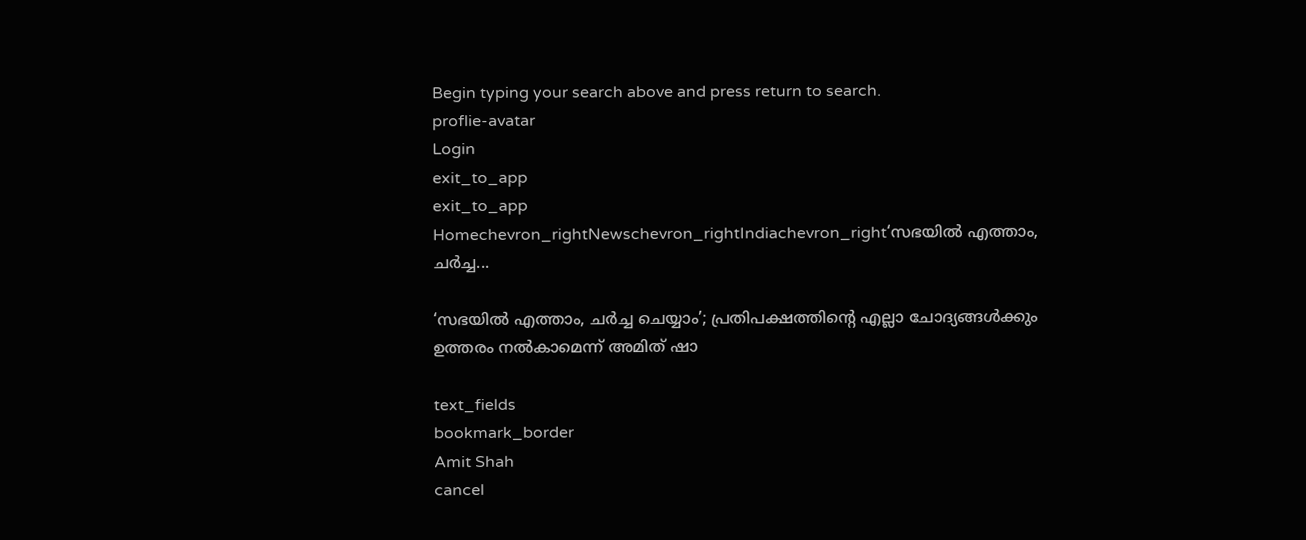Begin typing your search above and press return to search.
proflie-avatar
Login
exit_to_app
exit_to_app
Homechevron_rightNewschevron_rightIndiachevron_right‘സഭയിൽ എത്താം, ചർച്ച...

‘സഭയിൽ എത്താം, ചർച്ച ചെയ്യാം’; പ്രതിപക്ഷത്തിന്‍റെ എല്ലാ ചോദ്യങ്ങൾക്കും ഉത്തരം നൽകാമെന്ന് അമിത് ഷാ

text_fields
bookmark_border
Amit Shah
cancel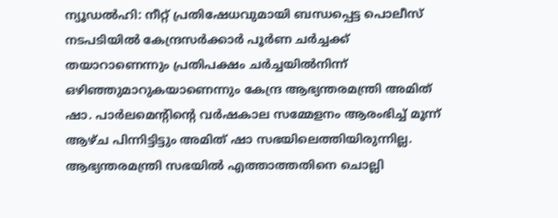ന്യൂഡൽഹി: നീറ്റ് പ്രതിഷേധവുമായി ബന്ധപ്പെട്ട പൊലീസ് നടപടിയിൽ കേന്ദ്രസർക്കാർ പൂർണ ചർച്ചക്ക് തയാറാണെന്നും പ്രതിപക്ഷം ചർച്ചയിൽനിന്ന് ഒഴിഞ്ഞുമാറുകയാണെന്നും കേന്ദ്ര ആഭ്യന്തരമന്ത്രി അമിത് ഷാ. പാർലമെന്റിന്റെ വർഷകാല സമ്മേളനം ആരംഭിച്ച് മൂന്ന് ആഴ്ച പിന്നിട്ടിട്ടും അമിത് ഷാ സഭയിലെത്തിയിരുന്നില്ല. ആഭ്യന്തരമന്ത്രി സഭയിൽ എത്താത്തതിനെ ചൊല്ലി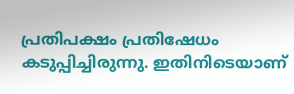പ്രതിപക്ഷം പ്രതിഷേധം കടുപ്പിച്ചിരുന്നു. ഇതിനിടെയാണ്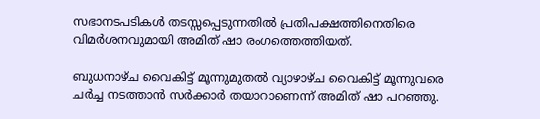സഭാനടപടികൾ തടസ്സപ്പെടുന്നതിൽ പ്രതിപക്ഷത്തിനെതിരെ വിമർശനവുമായി അമിത് ഷാ രംഗത്തെത്തിയത്.

ബുധനാഴ്ച വൈകിട്ട് മൂന്നുമുതൽ വ്യാഴാഴ്ച വൈകിട്ട് മൂന്നുവരെ ചർച്ച നടത്താൻ സർക്കാർ തയാറാണെന്ന് അമിത് ഷാ പറഞ്ഞു.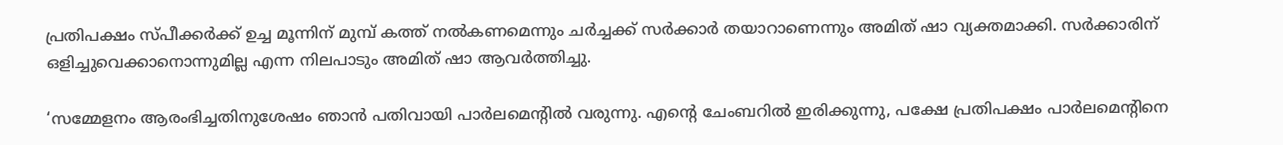പ്രതിപക്ഷം സ്പീക്കർക്ക് ഉച്ച മൂന്നിന് മുമ്പ് കത്ത് നൽകണമെന്നും ചർച്ചക്ക് സർക്കാർ തയാറാണെന്നും അമിത് ഷാ വ്യക്തമാക്കി. സർക്കാരിന് ഒളിച്ചുവെക്കാനൊന്നുമില്ല എന്ന നിലപാടും അമിത് ഷാ ആവർത്തിച്ചു.

‘സമ്മേളനം ആരംഭിച്ചതിനുശേഷം ഞാൻ പതിവായി പാർലമെന്റിൽ വരുന്നു. എന്റെ ചേംബറിൽ ഇരിക്കുന്നു, പക്ഷേ പ്രതിപക്ഷം പാർലമെന്റിനെ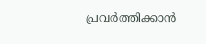പ്രവർത്തിക്കാൻ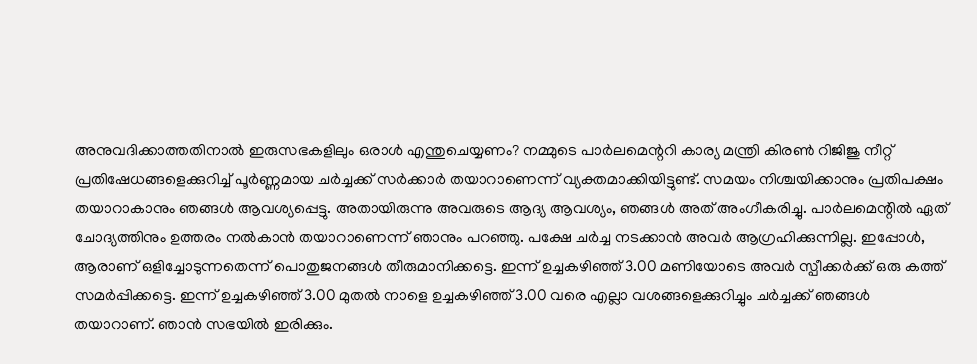അനുവദിക്കാത്തതിനാൽ ഇരുസഭകളിലും ഒരാൾ എന്തുചെയ്യണം? നമ്മുടെ പാർലമെന്ററി കാര്യ മന്ത്രി കിരൺ റിജിജു നീറ്റ് പ്രതിഷേധങ്ങളെക്കുറിച്ച് പൂർണ്ണമായ ചർച്ചക്ക് സർക്കാർ തയാറാണെന്ന് വ്യക്തമാക്കിയിട്ടുണ്ട്. സമയം നിശ്ചയിക്കാനും പ്രതിപക്ഷം തയാറാകാനും ഞങ്ങൾ ആവശ്യപ്പെട്ടു. അതായിരുന്നു അവരുടെ ആദ്യ ആവശ്യം, ഞങ്ങൾ അത് അംഗീകരിച്ചു. പാർലമെന്റിൽ ഏത് ചോദ്യത്തിനും ഉത്തരം നൽകാൻ തയാറാണെന്ന് ഞാനും പറഞ്ഞു. പക്ഷേ ചർച്ച നടക്കാൻ അവർ ആഗ്രഹിക്കുന്നില്ല. ഇപ്പോൾ, ആരാണ് ഒളിച്ചോടുന്നതെന്ന് പൊതുജനങ്ങൾ തീരുമാനിക്കട്ടെ. ഇന്ന് ഉച്ചകഴിഞ്ഞ് 3.00 മണിയോടെ അവർ സ്പീക്കർക്ക് ഒരു കത്ത് സമർപ്പിക്കട്ടെ. ഇന്ന് ഉച്ചകഴിഞ്ഞ് 3.00 മുതൽ നാളെ ഉച്ചകഴിഞ്ഞ് 3.00 വരെ എല്ലാ വശങ്ങളെക്കുറിച്ചും ചർച്ചക്ക് ഞങ്ങൾ തയാറാണ്. ഞാൻ സഭയിൽ ഇരിക്കും.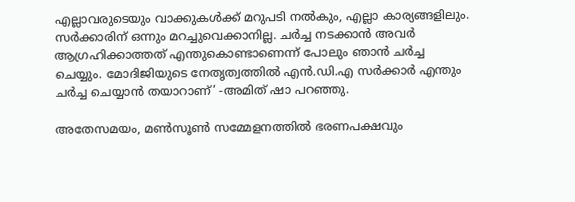എല്ലാവരുടെയും വാക്കുകൾക്ക് മറുപടി നൽകും, എല്ലാ കാര്യങ്ങളിലും. സർക്കാരിന് ഒന്നും മറച്ചുവെക്കാനില്ല. ചർച്ച നടക്കാൻ അവർ ആഗ്രഹിക്കാത്തത് എന്തുകൊണ്ടാണെന്ന് പോലും ഞാൻ ചർച്ച ചെയ്യും. മോദിജിയുടെ നേതൃത്വത്തിൽ എൻ.ഡി.എ സർക്കാർ എന്തും ചർച്ച ചെയ്യാൻ തയാറാണ്’ -അമിത് ഷാ പറഞ്ഞു.

അതേസമയം, മൺസൂൺ സമ്മേളനത്തിൽ ഭരണപക്ഷവും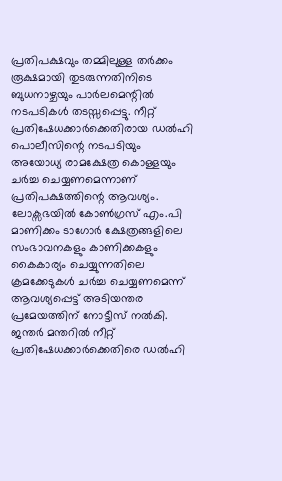പ്രതിപക്ഷവും തമ്മിലുള്ള തർക്കം രൂക്ഷമായി തുടരുന്നതിനിടെ ബുധനാഴ്ചയും പാർലമെന്റിൽ നടപടികൾ തടസ്സപ്പെട്ടു. നീറ്റ് പ്രതിഷേധക്കാർക്കെതിരായ ഡൽഹി പൊലീസിന്റെ നടപടിയും അയോധ്യ രാമക്ഷേത്ര കൊള്ളയും ചർച്ച ചെയ്യണമെന്നാണ് പ്രതിപക്ഷത്തിന്റെ ആവശ്യം. ലോക്സഭയിൽ കോൺഗ്രസ് എം.പി മാണിക്കം ടാഗോർ ക്ഷേത്രങ്ങളിലെ സംഭാവനകളും കാണിക്കകളും കൈകാര്യം ചെയ്യുന്നതിലെ ക്രമക്കേടുകൾ ചർച്ച ചെയ്യണമെന്ന് ആവശ്യപ്പെട്ട് അടിയന്തര പ്രമേയത്തിന് നോട്ടീസ് നൽകി. ജന്തർ മന്തറിൽ നീറ്റ് പ്രതിഷേധക്കാർക്കെതിരെ ഡൽഹി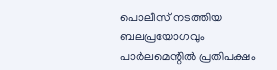പൊലീസ് നടത്തിയ ബലപ്രയോഗവും പാർലമെന്റിൽ പ്രതിപക്ഷം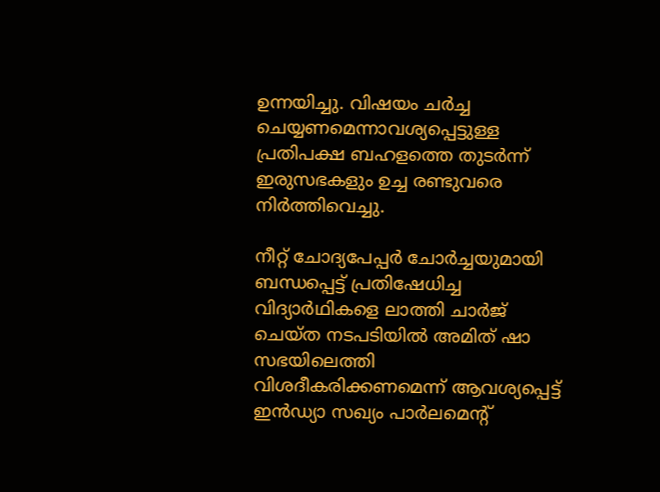ഉന്നയിച്ചു. വിഷയം ചർച്ച ചെയ്യണമെന്നാവശ്യപ്പെട്ടുള്ള പ്രതിപക്ഷ ബഹളത്തെ തുടർന്ന് ഇരുസഭകളും ഉച്ച രണ്ടുവരെ നിർത്തിവെച്ചു.

നീറ്റ് ചോദ്യപേപ്പർ ചോർച്ചയുമായി ബന്ധപ്പെട്ട് പ്രതിഷേധിച്ച വിദ്യാർഥികളെ ലാത്തി ചാർജ് ചെയ്‌ത നടപടിയിൽ അമിത് ഷാ സഭയിലെത്തി വിശദീകരിക്കണമെന്ന് ആവശ്യപ്പെട്ട് ഇൻഡ്യാ സഖ്യം പാർലമെന്റ്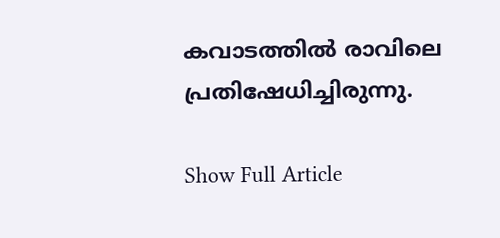കവാടത്തിൽ രാവിലെ പ്രതിഷേധിച്ചിരുന്നു.

Show Full Article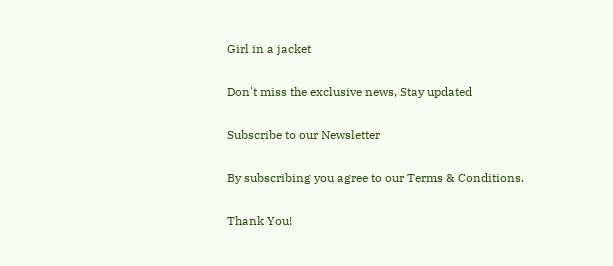Girl in a jacket

Don't miss the exclusive news, Stay updated

Subscribe to our Newsletter

By subscribing you agree to our Terms & Conditions.

Thank You!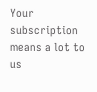Your subscription means a lot to us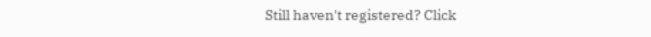Still haven't registered? Click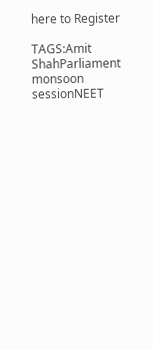here to Register

TAGS:Amit ShahParliament monsoon sessionNEET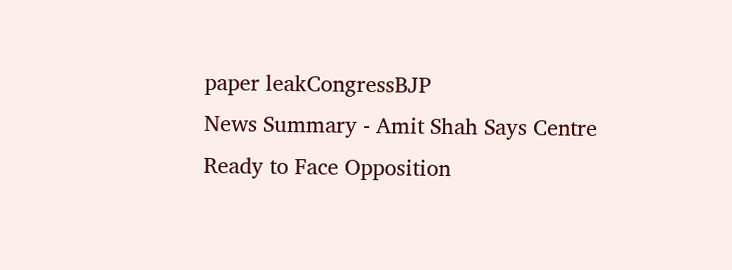paper leakCongressBJP
News Summary - Amit Shah Says Centre Ready to Face Opposition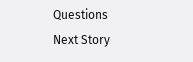Questions
Next Story